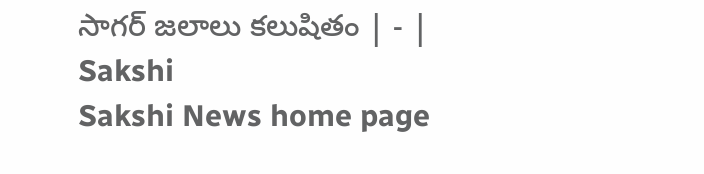సాగర్‌ జలాలు కలుషితం | - | Sakshi
Sakshi News home page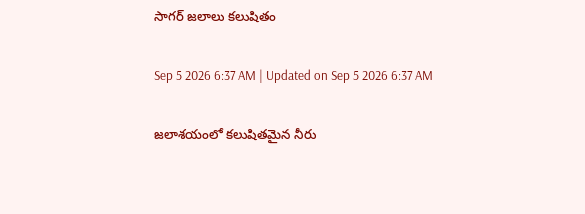సాగర్‌ జలాలు కలుషితం

Sep 5 2026 6:37 AM | Updated on Sep 5 2026 6:37 AM

జలాశయంలో కలుషితమైన నీరు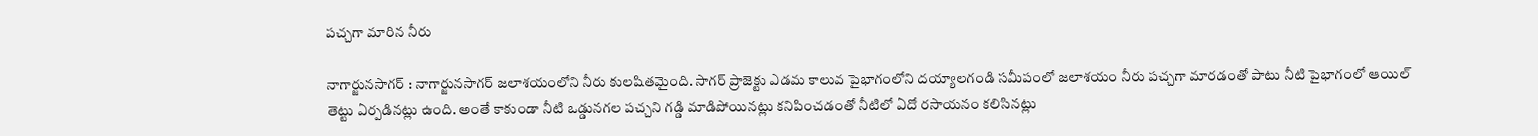పచ్చగా మారిన నీరు

నాగార్జునసాగర్‌ : నాగార్జునసాగర్‌ జలాశయంలోని నీరు కులషితమైంది. సాగర్‌ ప్రాజెక్టు ఎడమ కాలువ పైభాగంలోని దయ్యాలగండి సమీపంలో జలాశయం నీరు పచ్చగా మారడంతో పాటు నీటి పైభాగంలో ఆయిల్‌ తెట్టు ఏర్పడినట్లు ఉంది. అంతే కాకుండా నీటి ఒడ్డునగల పచ్చని గడ్డి మాడిపోయినట్లు కనిపించడంతో నీటిలో ఏదో రసాయనం కలిసినట్లు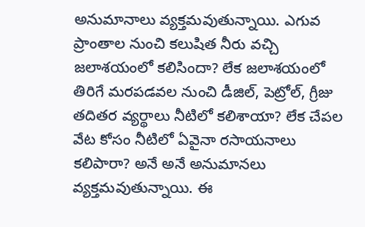అనుమానాలు వ్యక్తమవుతున్నాయి. ఎగువ ప్రాంతాల నుంచి కలుషిత నీరు వచ్చి జలాశయంలో కలిసిందా? లేక జలాశయంలో తిరిగే మరపడవల నుంచి డీజిల్‌, పెట్రోల్‌, గ్రీజు తదితర వ్యర్థాలు నీటిలో కలిశాయా? లేక చేపల వేట కోసం నీటిలో ఏవైనా రసాయనాలు కలిపారా? అనే అనే అనుమానలు వ్యక్తమవుతున్నాయి. ఈ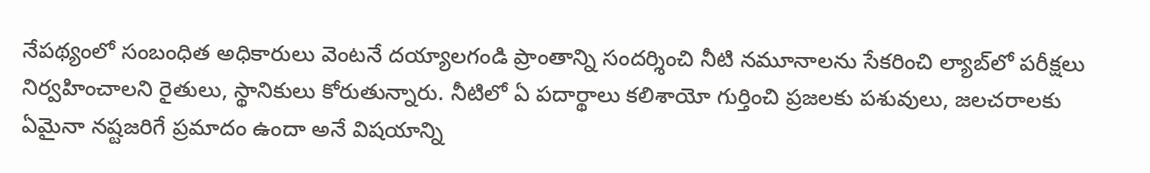నేపథ్యంలో సంబంధిత అధికారులు వెంటనే దయ్యాలగండి ప్రాంతాన్ని సందర్శించి నీటి నమూనాలను సేకరించి ల్యాబ్‌లో పరీక్షలు నిర్వహించాలని రైతులు, స్థానికులు కోరుతున్నారు. నీటిలో ఏ పదార్థాలు కలిశాయో గుర్తించి ప్రజలకు పశువులు, జలచరాలకు ఏమైనా నష్టజరిగే ప్రమాదం ఉందా అనే విషయాన్ని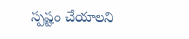స్పష్టం చేయాలని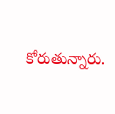కోరుతున్నారు.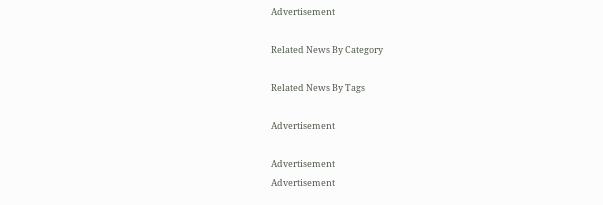Advertisement

Related News By Category

Related News By Tags

Advertisement

Advertisement
Advertisement